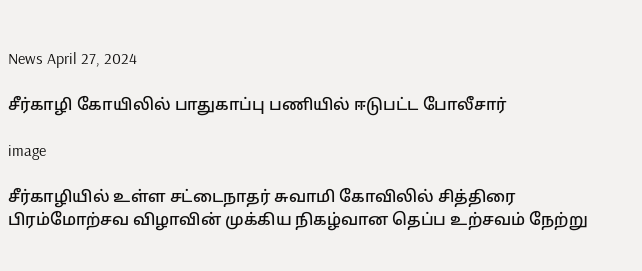News April 27, 2024

சீர்காழி கோயிலில் பாதுகாப்பு பணியில் ஈடுபட்ட போலீசார்

image

சீர்காழியில் உள்ள சட்டைநாதர் சுவாமி கோவிலில் சித்திரை பிரம்மோற்சவ விழாவின் முக்கிய நிகழ்வான தெப்ப உற்சவம் நேற்று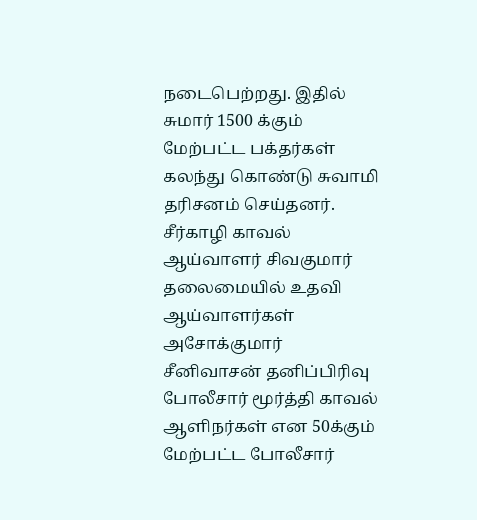நடைபெற்றது. இதில் சுமார் 1500 க்கும் மேற்பட்ட பக்தர்கள் கலந்து கொண்டு சுவாமி தரிசனம் செய்தனர். சீர்காழி காவல் ஆய்வாளர் சிவகுமார் தலைமையில் உதவி ஆய்வாளர்கள் அசோக்குமார் சீனிவாசன் தனிப்பிரிவு போலீசார் மூர்த்தி காவல் ஆளிநர்கள் என 50க்கும் மேற்பட்ட போலீசார்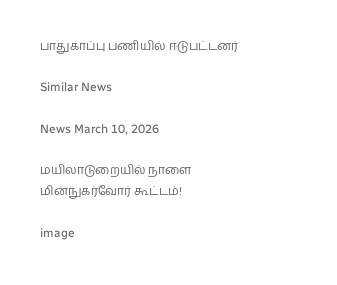பாதுகாப்பு பணியில் ஈடுபட்டனர்

Similar News

News March 10, 2026

மயிலாடுறையில் நாளை மின்நுகர்வோர் கூட்டம்!

image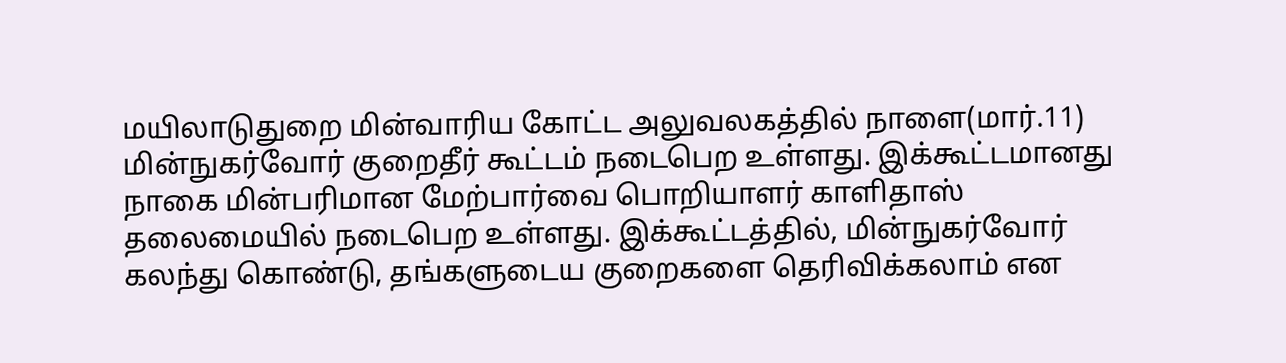மயிலாடுதுறை மின்வாரிய கோட்ட அலுவலகத்தில் நாளை(மார்.11) மின்நுகர்வோர் குறைதீர் கூட்டம் நடைபெற உள்ளது. இக்கூட்டமானது நாகை மின்பரிமான மேற்பார்வை பொறியாளர் காளிதாஸ் தலைமையில் நடைபெற உள்ளது. இக்கூட்டத்தில், மின்நுகர்வோர் கலந்து கொண்டு, தங்களுடைய குறைகளை தெரிவிக்கலாம் என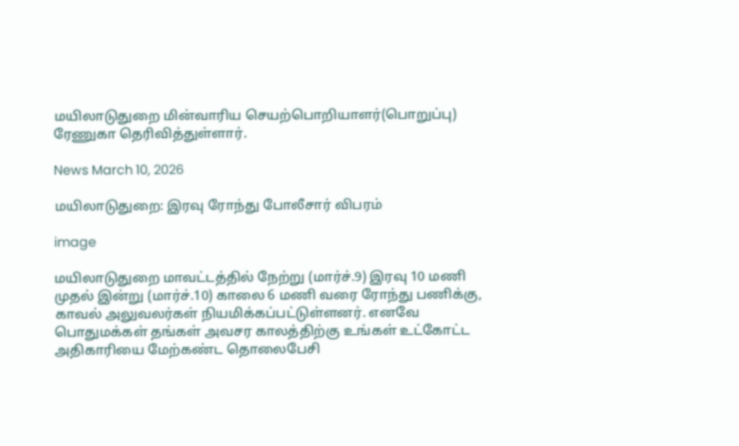மயிலாடுதுறை மின்வாரிய செயற்பொறியாளர்(பொறுப்பு) ரேணுகா தெரிவித்துள்ளார்.

News March 10, 2026

மயிலாடுதுறை: இரவு ரோந்து போலீசார் விபரம்

image

மயிலாடுதுறை மாவட்டத்தில் நேற்று (மார்ச்.9) இரவு 10 மணி முதல் இன்று (மார்ச்.10) காலை 6 மணி வரை ரோந்து பணிக்கு, காவல் அலுவலர்கள் நியமிக்கப்பட்டுள்ளனர். எனவே பொதுமக்கள் தங்கள் அவசர காலத்திற்கு உங்கள் உட்கோட்ட அதிகாரியை மேற்கண்ட தொலைபேசி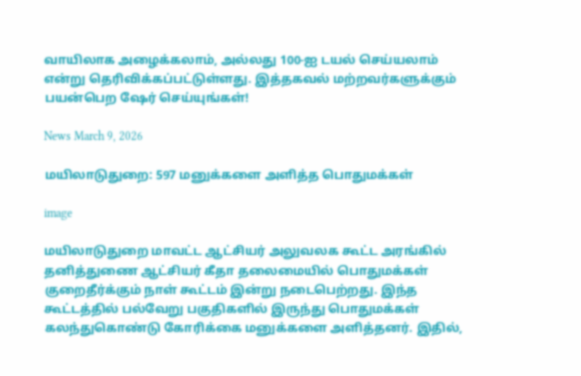வாயிலாக அழைக்கலாம், அல்லது 100-ஐ டயல் செய்யலாம் என்று தெரிவிக்கப்பட்டுள்ளது. இத்தகவல் மற்றவர்களுக்கும் பயன்பெற ஷேர் செய்யுங்கள்!

News March 9, 2026

மயிலாடுதுறை: 597 மனுக்களை அளித்த பொதுமக்கள்

image

மயிலாடுதுறை மாவட்ட ஆட்சியர் அலுவலக கூட்ட அரங்கில் தனித்துணை ஆட்சியர் கீதா தலைமையில் பொதுமக்கள் குறைதீர்க்கும் நாள் கூட்டம் இன்று நடைபெற்றது. இந்த கூட்டத்தில் பல்வேறு பகுதிகளில் இருந்து பொதுமக்கள் கலந்துகொண்டு கோரிக்கை மனுக்களை அளித்தனர். இதில்,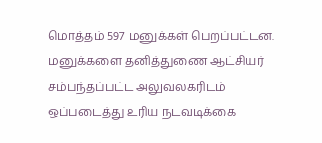மொத்தம் 597 மனுக்கள் பெறப்பட்டன. மனுக்களை தனித்துணை ஆட்சியர் சம்பந்தப்பட்ட அலுவலகரிடம் ஒப்படைத்து உரிய நடவடிக்கை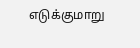எடுக்குமாறு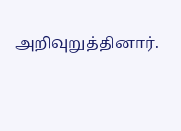அறிவுறுத்தினார்.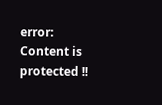error: Content is protected !!